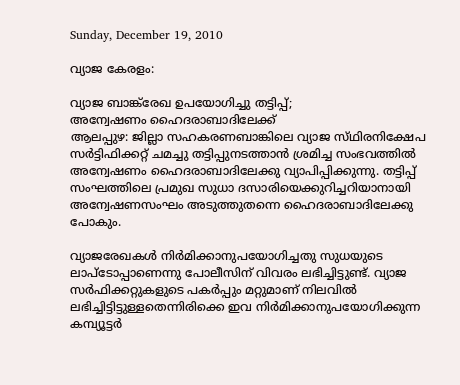Sunday, December 19, 2010

വ്യാജ കേരളം:

വ്യാജ ബാങ്ക്‌രേഖ ഉപയോഗിച്ചു തട്ടിപ്പ്‌;
അന്വേഷണം ഹൈദരാബാദിലേക്ക്‌
ആലപ്പുഴ: ജില്ലാ സഹകരണബാങ്കിലെ വ്യാജ സ്‌ഥിരനിക്ഷേപ സര്‍ട്ടിഫിക്കറ്റ്‌ ചമച്ചു തട്ടിപ്പുനടത്താന്‍ ശ്രമിച്ച സംഭവത്തില്‍ അന്വേഷണം ഹൈദരാബാദിലേക്കു വ്യാപിപ്പിക്കുന്നു. തട്ടിപ്പ്‌ സംഘത്തിലെ പ്രമുഖ സുധാ ദസാരിയെക്കുറിച്ചറിയാനായി അന്വേഷണസംഘം അടുത്തുതന്നെ ഹൈദരാബാദിലേക്കു പോകും.

വ്യാജരേഖകള്‍ നിര്‍മിക്കാനുപയോഗിച്ചതു സുധയുടെ ലാപ്‌ടോപ്പാണെന്നു പോലീസിന്‌ വിവരം ലഭിച്ചിട്ടുണ്ട്‌. വ്യാജ സര്‍ഫിക്കറ്റുകളുടെ പകര്‍പ്പും മറ്റുമാണ്‌ നിലവില്‍ ലഭിച്ചിട്ടിട്ടുള്ളതെന്നിരിക്കെ ഇവ നിര്‍മിക്കാനുപയോഗിക്കുന്ന കമ്പ്യൂട്ടര്‍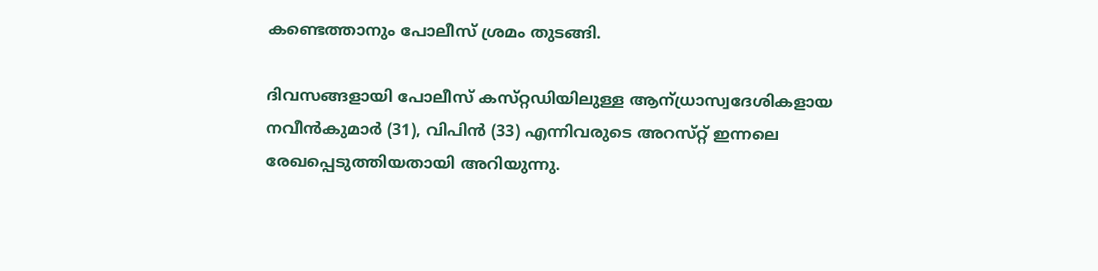കണ്ടെത്താനും പോലീസ്‌ ശ്രമം തുടങ്ങി.

ദിവസങ്ങളായി പോലീസ്‌ കസ്‌റ്റഡിയിലുള്ള ആന്‌ധ്രാസ്വദേശികളായ നവീന്‍കുമാര്‍ (31), വിപിന്‍ (33) എന്നിവരുടെ അറസ്‌റ്റ് ഇന്നലെ രേഖപ്പെടുത്തിയതായി അറിയുന്നു.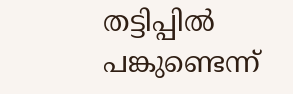തട്ടിപ്പില്‍ പങ്കുണ്ടെന്ന്‌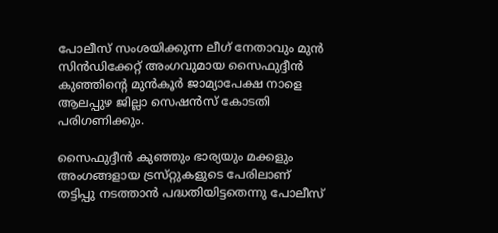പോലീസ്‌ സംശയിക്കുന്ന ലീഗ്‌ നേതാവും മുന്‍ സിന്‍ഡിക്കേറ്റ്‌ അംഗവുമായ സൈഫുദ്ദീന്‍ കുഞ്ഞിന്റെ മുന്‍കൂര്‍ ജാമ്യാപേക്ഷ നാളെ ആലപ്പുഴ ജില്ലാ സെഷന്‍സ്‌ കോടതി പരിഗണിക്കും.

സൈഫുദ്ദീന്‍ കുഞ്ഞും ഭാര്യയും മക്കളും അംഗങ്ങളായ ട്രസ്‌റ്റുകളുടെ പേരിലാണ്‌ തട്ടിപ്പു നടത്താന്‍ പദ്ധതിയിട്ടതെന്നു പോലീസ്‌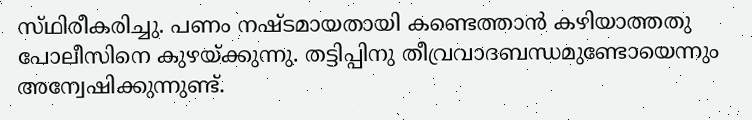സ്‌ഥിരീകരിച്ചു. പണം നഷ്‌ടമായതായി കണ്ടെത്താന്‍ കഴിയാത്തതു പോലീസിനെ കുഴയ്‌ക്കുന്നു. തട്ടിപ്പിനു തീവ്രവാദബന്ധമുണ്ടോയെന്നും അന്വേഷിക്കുന്നുണ്ട്‌.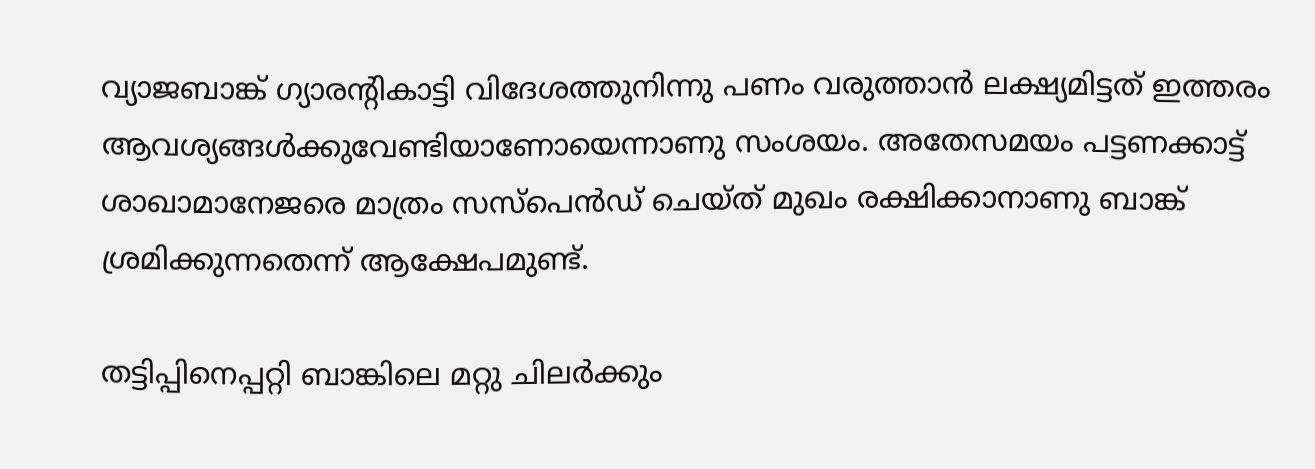വ്യാജബാങ്ക്‌ ഗ്യാരന്റികാട്ടി വിദേശത്തുനിന്നു പണം വരുത്താന്‍ ലക്ഷ്യമിട്ടത്‌ ഇത്തരം ആവശ്യങ്ങള്‍ക്കുവേണ്ടിയാണോയെന്നാണു സംശയം. അതേസമയം പട്ടണക്കാട്ട്‌ ശാഖാമാനേജരെ മാത്രം സസ്‌പെന്‍ഡ്‌ ചെയ്‌ത് മുഖം രക്ഷിക്കാനാണു ബാങ്ക്‌ ശ്രമിക്കുന്നതെന്ന്‌ ആക്ഷേപമുണ്ട്‌.

തട്ടിപ്പിനെപ്പറ്റി ബാങ്കിലെ മറ്റു ചിലര്‍ക്കും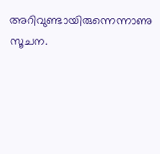അറിവുണ്ടായിരുന്നെന്നാണു സൂചന.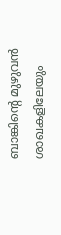ബാങ്കിന്റെ മുഴുവന്‍ ശാഖകളിലേയും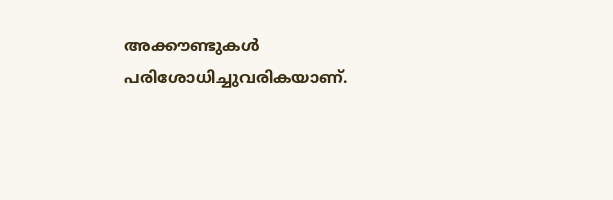അക്കൗണ്ടുകള്‍ പരിശോധിച്ചുവരികയാണ്‌.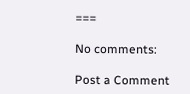===

No comments:

Post a Comment